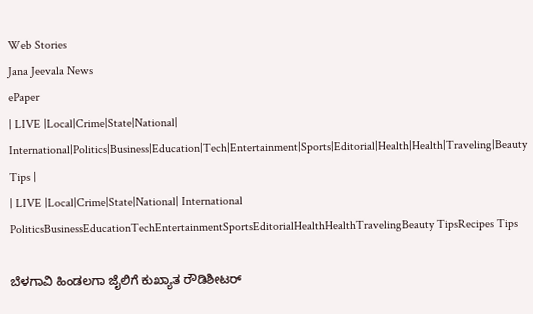Web Stories
Jana Jeevala News
ePaper
| LIVE |Local|Crime|State|National| International|Politics|Business|Education|Tech|Entertainment|Sports|Editorial|Health|Health|Traveling|Beauty Tips |
| LIVE |Local|Crime|State|National| International
PoliticsBusinessEducationTechEntertainmentSportsEditorialHealthHealthTravelingBeauty TipsRecipes Tips

ಬೆಳಗಾವಿ ಹಿಂಡಲಗಾ ಜೈಲಿಗೆ ಕುಖ್ಯಾತ ರೌಡಿಶೀಟರ್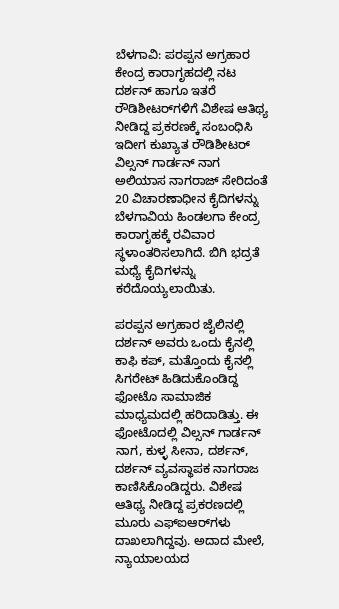ಬೆಳಗಾವಿ: ಪರಪ್ಪನ ಅಗ್ರಹಾರ ಕೇಂದ್ರ ಕಾರಾಗೃಹದಲ್ಲಿ ನಟ ದರ್ಶನ್ ಹಾಗೂ ಇತರೆ ರೌಡಿಶೀಟರ್‌ಗಳಿಗೆ ವಿಶೇಷ ಆತಿಥ್ಯ ನೀಡಿದ್ದ ಪ್ರಕರಣಕ್ಕೆ ಸಂಬಂಧಿಸಿ ಇದೀಗ ಕುಖ್ಯಾತ ರೌಡಿಶೀಟ‌ರ್ ವಿಲ್ಸನ್ ಗಾರ್ಡನ್ ನಾಗ ಅಲಿಯಾಸ ನಾಗರಾಜ್ ಸೇರಿದಂತೆ 20 ವಿಚಾರಣಾಧೀನ ಕೈದಿಗಳನ್ನು ಬೆಳಗಾವಿಯ ಹಿಂಡಲಗಾ ಕೇಂದ್ರ ಕಾರಾಗೃಹಕ್ಕೆ ರವಿವಾರ ಸ್ಥಳಾಂತರಿಸಲಾಗಿದೆ. ಬಿಗಿ ಭದ್ರತೆ ಮಧ್ಯೆ ಕೈದಿಗಳನ್ನು ಕರೆದೊಯ್ಯಲಾಯಿತು.

ಪರಪ್ಪನ ಅಗ್ರಹಾರ ಜೈಲಿನಲ್ಲಿ ದರ್ಶನ್ ಅವರು ಒಂದು ಕೈನಲ್ಲಿ ಕಾಫಿ ಕಪ್, ಮತ್ತೊಂದು ಕೈನಲ್ಲಿ ಸಿಗರೇಟ್ ಹಿಡಿದುಕೊಂಡಿದ್ದ ಫೋಟೊ ಸಾಮಾಜಿಕ ಮಾಧ್ಯಮದಲ್ಲಿ ಹರಿದಾಡಿತ್ತು. ಈ ಫೋಟೊದಲ್ಲಿ ವಿಲ್ಸನ್ ಗಾರ್ಡನ್ ನಾಗ, ಕುಳ್ಳ ಸೀನಾ, ದರ್ಶನ್, ದರ್ಶನ್ ವ್ಯವಸ್ಥಾಪಕ ನಾಗರಾಜ ಕಾಣಿಸಿಕೊಂಡಿದ್ದರು. ವಿಶೇಷ ಆತಿಥ್ಯ ನೀಡಿದ್ದ ಪ್ರಕರಣದಲ್ಲಿ ಮೂರು ಎಫ್‌ಐಆರ್‌ಗಳು ದಾಖಲಾಗಿದ್ದವು. ಅದಾದ ಮೇಲೆ, ನ್ಯಾಯಾಲಯದ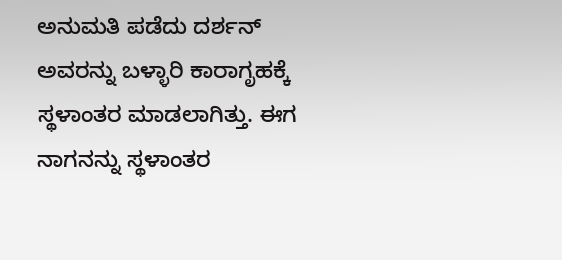ಅನುಮತಿ ಪಡೆದು ದರ್ಶನ್ ಅವರನ್ನು ಬಳ್ಳಾರಿ ಕಾರಾಗೃಹಕ್ಕೆ ಸ್ಥಳಾಂತರ ಮಾಡಲಾಗಿತ್ತು. ಈಗ ನಾಗನನ್ನು ಸ್ಥಳಾಂತರ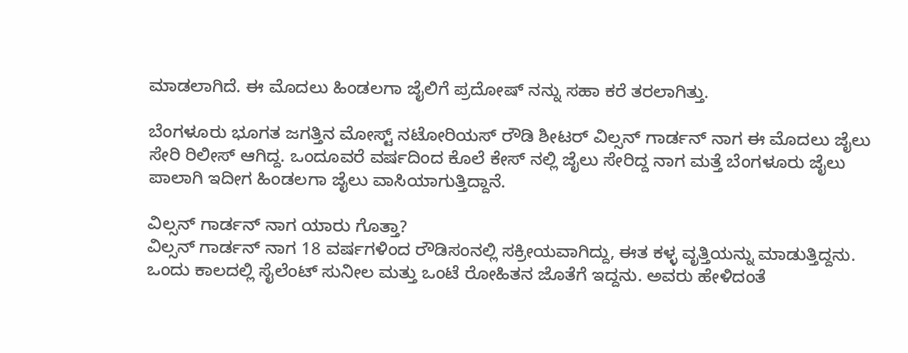ಮಾಡಲಾಗಿದೆ. ಈ ಮೊದಲು ಹಿಂಡಲಗಾ ಜೈಲಿಗೆ ಪ್ರದೋಷ್ ನನ್ನು ಸಹಾ ಕರೆ ತರಲಾಗಿತ್ತು.

ಬೆಂಗಳೂರು ಭೂಗತ ಜಗತ್ತಿನ ಮೋಸ್ಟ್ ನಟೋರಿಯಸ್ ರೌಡಿ ಶೀಟರ್ ವಿಲ್ಸನ್ ಗಾರ್ಡನ್ ನಾಗ ಈ ಮೊದಲು ಜೈಲು ಸೇರಿ ರಿಲೀಸ್ ಆಗಿದ್ದ. ಒಂದೂವರೆ ವರ್ಷದಿಂದ ಕೊಲೆ ಕೇಸ್ ನಲ್ಲಿ ಜೈಲು ಸೇರಿದ್ದ ನಾಗ ಮತ್ತೆ ಬೆಂಗಳೂರು ಜೈಲು ಪಾಲಾಗಿ ಇದೀಗ ಹಿಂಡಲಗಾ ಜೈಲು ವಾಸಿಯಾಗುತ್ತಿದ್ದಾನೆ.

ವಿಲ್ಸನ್ ಗಾರ್ಡನ್ ನಾಗ ಯಾರು ಗೊತ್ತಾ?
ವಿಲ್ಸನ್ ಗಾರ್ಡನ್ ನಾಗ 18 ವರ್ಷಗಳಿಂದ ರೌಡಿಸಂನಲ್ಲಿ ಸಕ್ರೀಯವಾಗಿದ್ದು, ಈತ ಕಳ್ಳ ವೃತ್ತಿಯನ್ನು ಮಾಡುತ್ತಿದ್ದನು. ಒಂದು ಕಾಲದಲ್ಲಿ ಸೈಲೆಂಟ್ ಸುನೀಲ ಮತ್ತು ಒಂಟೆ ರೋಹಿತನ ಜೊತೆಗೆ ಇದ್ದನು. ಅವರು ಹೇಳಿದಂತೆ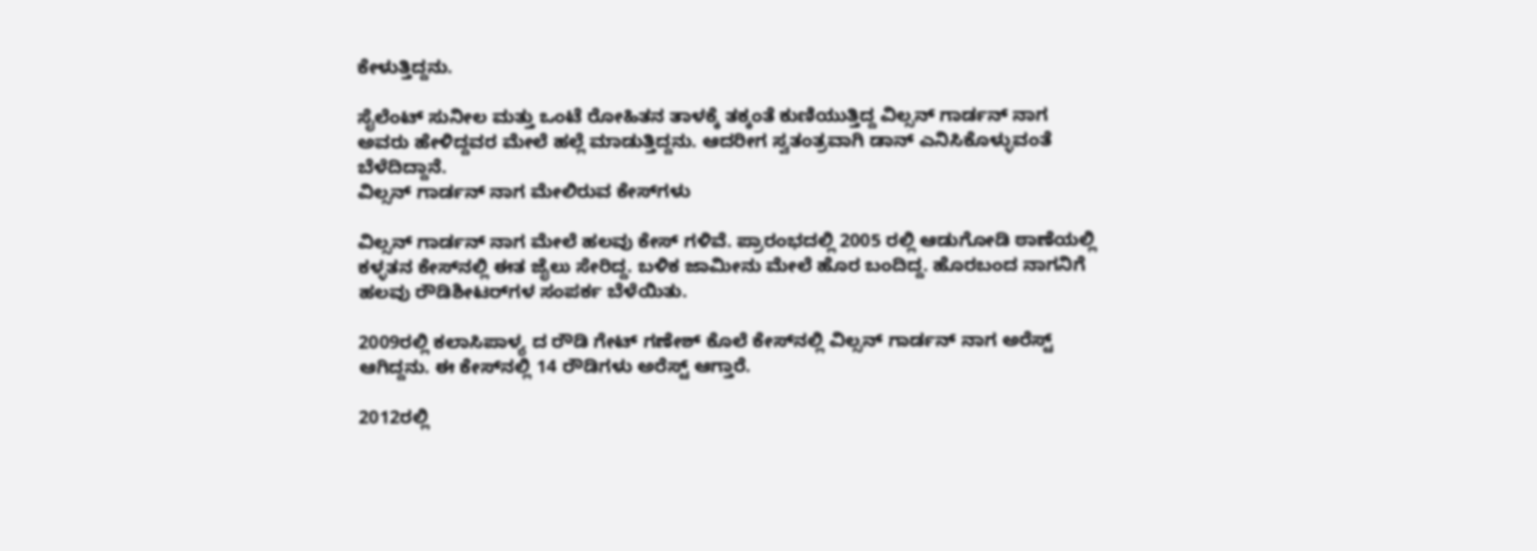ಕೇಳುತ್ತಿದ್ದನು.

ಸೈಲೆಂಟ್ ಸುನೀಲ ಮತ್ತು ಒಂಟೆ ರೋಹಿತನ ತಾಳಕ್ಕೆ ತಕ್ಕಂತೆ ಕುಣಿಯುತ್ತಿದ್ದ ವಿಲ್ಸನ್ ಗಾರ್ಡನ್ ನಾಗ ಅವರು ಹೇಳಿದ್ದವರ ಮೇಲೆ ಹಲ್ಲೆ ಮಾಡುತ್ತಿದ್ದನು. ಆದರೀಗ ಸ್ವತಂತ್ರವಾಗಿ ಡಾನ್ ಎನಿಸಿಕೊಳ್ಳುವಂತೆ ಬೆಳೆದಿದ್ದಾನೆ.
ವಿಲ್ಸನ್ ಗಾರ್ಡನ್ ನಾಗ ಮೇಲಿರುವ ಕೇಸ್‌ಗಳು

ವಿಲ್ಸನ್ ಗಾರ್ಡನ್ ನಾಗ ಮೇಲೆ ಹಲವು ಕೇಸ್ ಗಳಿವೆ. ಪ್ರಾರಂಭದಲ್ಲಿ 2005 ರಲ್ಲಿ ಆಡುಗೋಡಿ ಠಾಣೆಯಲ್ಲಿ ಕಳ್ಳತನ ಕೇಸ್‌ನಲ್ಲಿ ಈತ ಜೈಲು ಸೇರಿದ್ದ. ಬಳಿಕ ಜಾಮೀನು ಮೇಲೆ ಹೊರ ಬಂದಿದ್ದ. ಹೊರಬಂದ ನಾಗನಿಗೆ ಹಲವು ರೌಡಿಶೀಟರ್‌ಗಳ ಸಂಪರ್ಕ ಬೆಳೆಯಿತು.

2009ರಲ್ಲಿ ಕಲಾಸಿಪಾಳ್ಯ ದ ರೌಡಿ ಗೇಟ್ ಗಣೇಶ್ ಕೊಲೆ ಕೇಸ್‌ನಲ್ಲಿ ವಿಲ್ಸನ್ ಗಾರ್ಡನ್ ನಾಗ ಅರೆಸ್ಟ್ ಆಗಿದ್ದನು. ಈ ಕೇಸ್‌ನಲ್ಲಿ 14 ರೌಡಿಗಳು ಅರೆಸ್ಟ್ ಆಗ್ತಾರೆ.

2012ರಲ್ಲಿ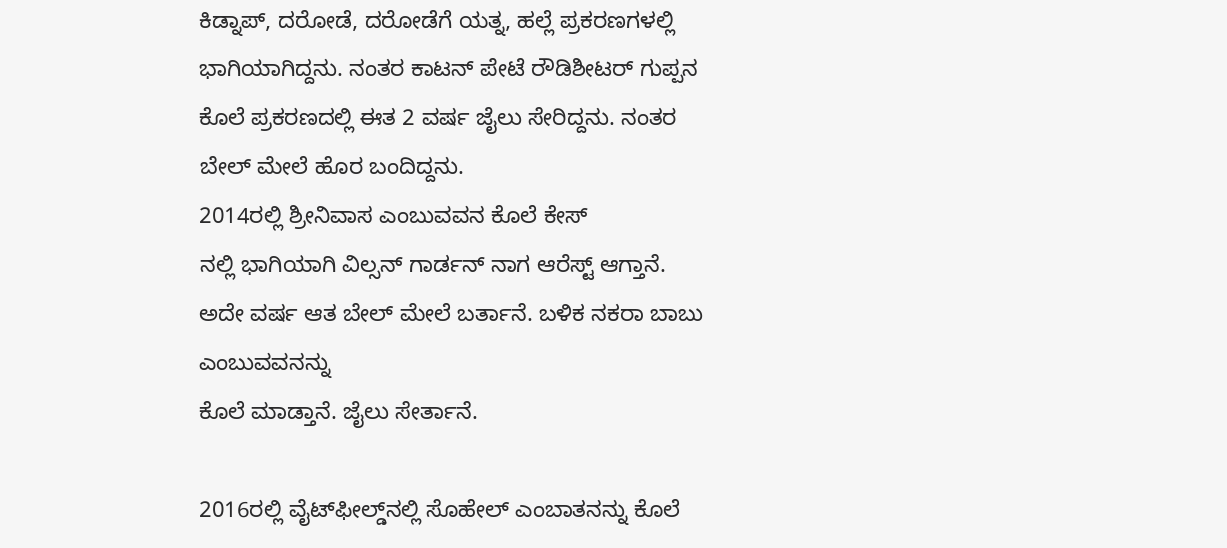ಕಿಡ್ನಾಪ್, ದರೋಡೆ, ದರೋಡೆಗೆ ಯತ್ನ, ಹಲ್ಲೆ ಪ್ರಕರಣಗಳಲ್ಲಿ ಭಾಗಿಯಾಗಿದ್ದನು. ನಂತರ ಕಾಟನ್ ಪೇಟೆ ರೌಡಿಶೀಟರ್ ಗುಪ್ಪನ ಕೊಲೆ ಪ್ರಕರಣದಲ್ಲಿ ಈತ 2 ವರ್ಷ ಜೈಲು ಸೇರಿದ್ದನು. ನಂತರ ಬೇಲ್ ಮೇಲೆ ಹೊರ ಬಂದಿದ್ದನು.
2014ರಲ್ಲಿ ಶ್ರೀನಿವಾಸ ಎಂಬುವವನ ಕೊಲೆ ಕೇಸ್‌
ನಲ್ಲಿ ಭಾಗಿಯಾಗಿ ವಿಲ್ಸನ್ ಗಾರ್ಡನ್ ನಾಗ ಆರೆಸ್ಟ್ ಆಗ್ತಾನೆ. ಅದೇ ವರ್ಷ ಆತ ಬೇಲ್ ಮೇಲೆ ಬರ್ತಾನೆ. ಬಳಿಕ ನಕರಾ ಬಾಬು ಎಂಬುವವನನ್ನು
ಕೊಲೆ ಮಾಡ್ತಾನೆ. ಜೈಲು ಸೇರ್ತಾನೆ.

2016ರಲ್ಲಿ ವೈಟ್‌ಫೀಲ್ಡ್‌ನಲ್ಲಿ ಸೊಹೇಲ್ ಎಂಬಾತನನ್ನು ಕೊಲೆ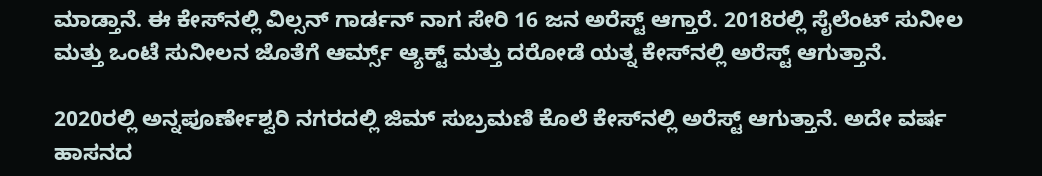ಮಾಡ್ತಾನೆ. ಈ ಕೇಸ್‌ನಲ್ಲಿ ವಿಲ್ಸನ್ ಗಾರ್ಡನ್ ನಾಗ ಸೇರಿ 16 ಜನ ಅರೆಸ್ಟ್ ಆಗ್ತಾರೆ. 2018ರಲ್ಲಿ ಸೈಲೆಂಟ್ ಸುನೀಲ ಮತ್ತು ಒಂಟೆ ಸುನೀಲನ ಜೊತೆಗೆ ಆರ್ಮ್ಸ್ ಆ್ಯಕ್ಟ್ ಮತ್ತು ದರೋಡೆ ಯತ್ನ ಕೇಸ್‌ನಲ್ಲಿ ಅರೆಸ್ಟ್ ಆಗುತ್ತಾನೆ.

2020ರಲ್ಲಿ ಅನ್ನಪೂರ್ಣೇಶ್ವರಿ ನಗರದಲ್ಲಿ ಜಿಮ್ ಸುಬ್ರಮಣಿ ಕೊಲೆ ಕೇಸ್‌ನಲ್ಲಿ ಅರೆಸ್ಟ್ ಆಗುತ್ತಾನೆ. ಅದೇ ವರ್ಷ ಹಾಸನದ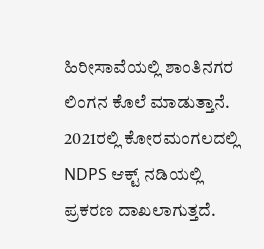ಹಿರೀಸಾವೆಯಲ್ಲಿ ಶಾಂತಿನಗರ ಲಿಂಗನ ಕೊಲೆ ಮಾಡುತ್ತಾನೆ. 2021ರಲ್ಲಿ ಕೋರಮಂಗಲದಲ್ಲಿ NDPS ಆಕ್ಟ್ ನಡಿಯಲ್ಲಿ ಪ್ರಕರಣ ದಾಖಲಾಗುತ್ತದೆ.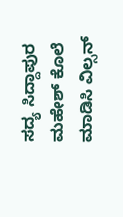ಸದ್ಯ ಸಿದ್ದಾಪುರ ಮಹೇಶ್‌ ಕೊಲೆ ಮಾಡಿಸಿ ವಿಲ್ಸನ್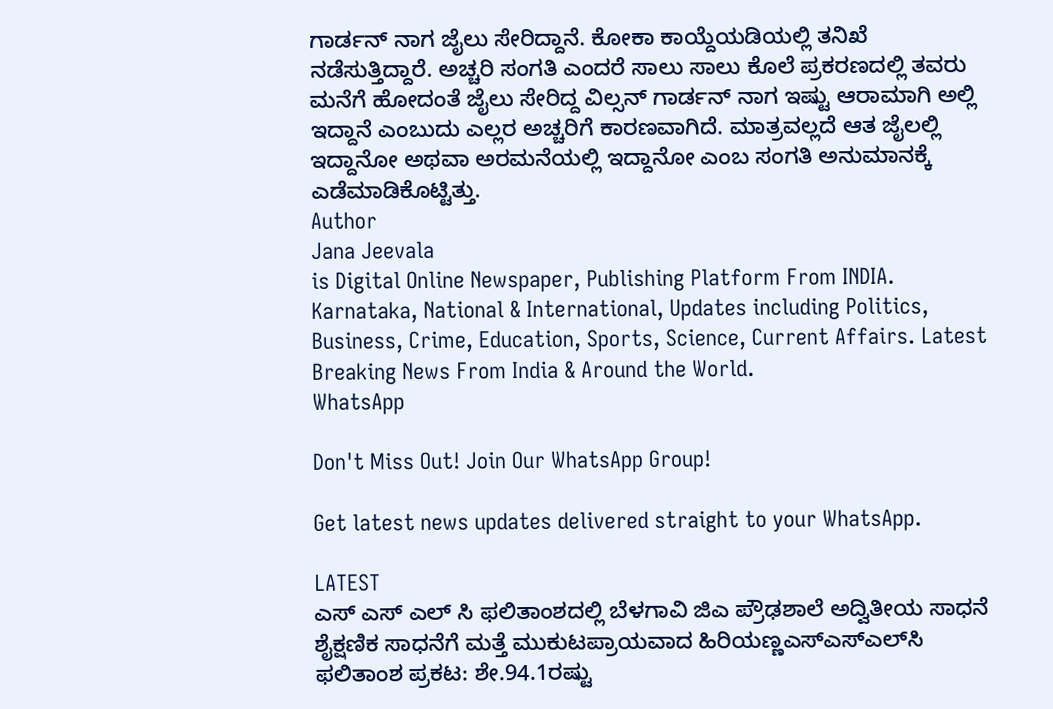ಗಾರ್ಡನ್ ನಾಗ ಜೈಲು ಸೇರಿದ್ದಾನೆ. ಕೋಕಾ ಕಾಯ್ದೆಯಡಿಯಲ್ಲಿ ತನಿಖೆ ನಡೆಸುತ್ತಿದ್ದಾರೆ. ಅಚ್ಚರಿ ಸಂಗತಿ ಎಂದರೆ ಸಾಲು ಸಾಲು ಕೊಲೆ ಪ್ರಕರಣದಲ್ಲಿ ತವರು ಮನೆಗೆ ಹೋದಂತೆ ಜೈಲು ಸೇರಿದ್ದ ವಿಲ್ಸನ್ ಗಾರ್ಡನ್ ನಾಗ ಇಷ್ಟು ಆರಾಮಾಗಿ ಅಲ್ಲಿ ಇದ್ದಾನೆ ಎಂಬುದು ಎಲ್ಲರ ಅಚ್ಚರಿಗೆ ಕಾರಣವಾಗಿದೆ. ಮಾತ್ರವಲ್ಲದೆ ಆತ ಜೈಲಲ್ಲಿ ಇದ್ದಾನೋ ಅಥವಾ ಅರಮನೆಯಲ್ಲಿ ಇದ್ದಾನೋ ಎಂಬ ಸಂಗತಿ ಅನುಮಾನಕ್ಕೆ ಎಡೆಮಾಡಿಕೊಟ್ಟಿತ್ತು.
Author
Jana Jeevala
is Digital Online Newspaper, Publishing Platform From INDIA. Karnataka, National & International, Updates including Politics, Business, Crime, Education, Sports, Science, Current Affairs. Latest Breaking News From India & Around the World.
WhatsApp

Don't Miss Out! Join Our WhatsApp Group!

Get latest news updates delivered straight to your WhatsApp.

LATEST
ಎಸ್ ಎಸ್ ಎಲ್ ಸಿ ಫಲಿತಾಂಶದಲ್ಲಿ ಬೆಳಗಾವಿ ಜಿಎ ಪ್ರೌಢಶಾಲೆ ಅದ್ವಿತೀಯ ಸಾಧನೆ ಶೈಕ್ಷಣಿಕ ಸಾಧನೆಗೆ ಮತ್ತೆ ಮುಕುಟಪ್ರಾಯವಾದ ಹಿರಿಯಣ್ಣಎಸ್‌ಎಸ್‌ಎಲ್‌ಸಿ ಫಲಿತಾಂಶ ಪ್ರಕಟ: ಶೇ.94.1ರಷ್ಟು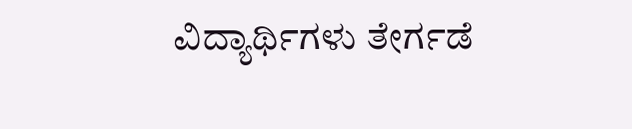ವಿದ್ಯಾರ್ಥಿಗಳು ತೇರ್ಗಡೆ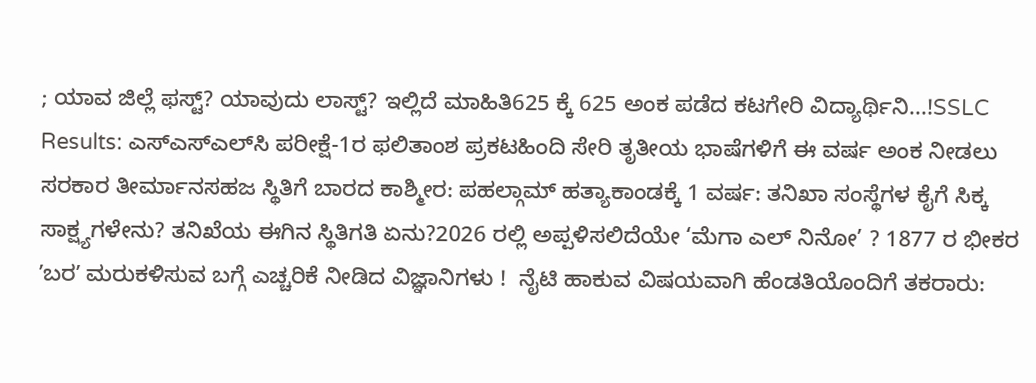; ಯಾವ ಜಿಲ್ಲೆ ಫಸ್ಟ್? ಯಾವುದು ಲಾಸ್ಟ್? ಇಲ್ಲಿದೆ ಮಾಹಿತಿ625 ಕ್ಕೆ 625 ಅಂಕ ಪಡೆದ ಕಟಗೇರಿ ವಿದ್ಯಾರ್ಥಿನಿ...!SSLC Results: ಎಸ್‌ಎಸ್‌ಎಲ್‌ಸಿ ಪರೀಕ್ಷೆ-1ರ ಫಲಿತಾಂಶ ಪ್ರಕಟಹಿಂದಿ ಸೇರಿ ತೃತೀಯ ಭಾಷೆಗಳಿಗೆ ಈ ವರ್ಷ ಅಂಕ ನೀಡಲು ಸರಕಾರ ತೀರ್ಮಾನಸಹಜ ಸ್ಥಿತಿಗೆ ಬಾರದ ಕಾಶ್ಮೀರ: ಪಹಲ್ಗಾಮ್ ಹತ್ಯಾಕಾಂಡಕ್ಕೆ 1 ವರ್ಷ: ತನಿಖಾ ಸಂಸ್ಥೆಗಳ ಕೈಗೆ ಸಿಕ್ಕ ಸಾಕ್ಷ್ಯಗಳೇನು? ತನಿಖೆಯ ಈಗಿನ ಸ್ಥಿತಿಗತಿ ಏನು?2026 ರಲ್ಲಿ ಅಪ್ಪಳಿಸಲಿದೆಯೇ ‘ಮೆಗಾ ಎಲ್ ನಿನೋ’ ? 1877 ರ ಭೀಕರ ʼಬರʼ ಮರುಕಳಿಸುವ ಬಗ್ಗೆ ಎಚ್ಚರಿಕೆ ನೀಡಿದ ವಿಜ್ಞಾನಿಗಳು !  ನೈಟಿ ಹಾಕುವ ವಿಷಯವಾಗಿ ಹೆಂಡತಿಯೊಂದಿಗೆ ತಕರಾರು: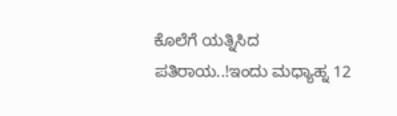ಕೊಲೆಗೆ ಯತ್ನಿಸಿದ ಪತಿರಾಯ..!ಇಂದು ಮಧ್ಯಾಹ್ನ 12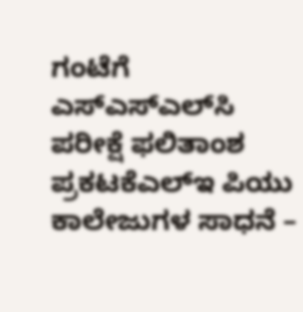ಗಂಟೆಗೆ ಎಸ್‌ಎಸ್‌ಎಲ್‌ಸಿ ಪರೀಕ್ಷೆ ಫಲಿತಾಂಶ ಪ್ರಕಟಕೆಎಲ್‌ಇ ಪಿಯು ಕಾಲೇಜುಗಳ ಸಾಧನೆ –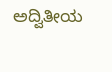ಅದ್ವಿತೀಯ